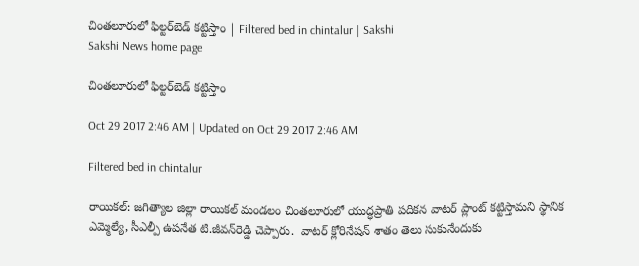చింతలూరులో ఫిల్టర్‌బెడ్‌ కట్టిస్తాం | Filtered bed in chintalur | Sakshi
Sakshi News home page

చింతలూరులో ఫిల్టర్‌బెడ్‌ కట్టిస్తాం

Oct 29 2017 2:46 AM | Updated on Oct 29 2017 2:46 AM

Filtered bed in chintalur

రాయికల్‌: జగిత్యాల జిల్లా రాయికల్‌ మండలం చింతలూరులో యుద్ధప్రాతి పదికన వాటర్‌ ప్లాంట్‌ కట్టిస్తామని స్థానిక ఎమ్మెల్యే, సీఎల్పీ ఉపనేత టి.జీవన్‌రెడ్డి చెప్పారు.  వాటర్‌ క్లోరినేషన్‌ శాతం తెలు సుకునేందుకు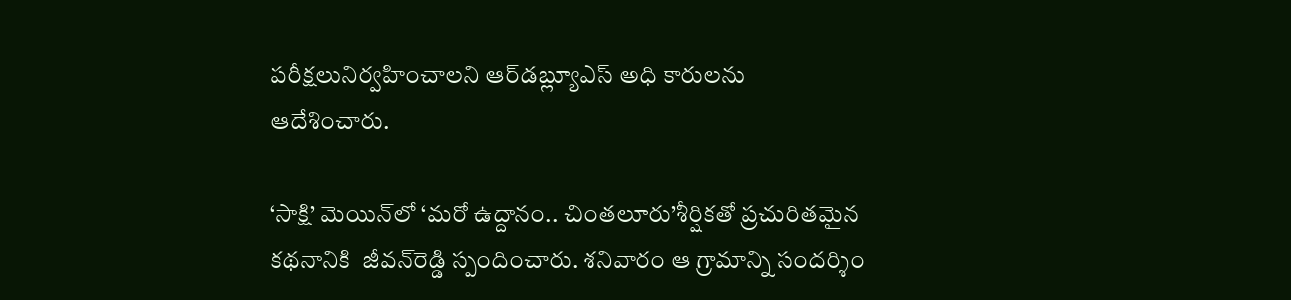పరీక్షలునిర్వహించాలని ఆర్‌డబ్ల్యూఎస్‌ అధి కారులను ఆదేశించారు.

‘సాక్షి’ మెయిన్‌లో ‘మరో ఉద్దానం.. చింతలూరు’శీర్షికతో ప్రచురితమైన కథనానికి  జీవన్‌రెడ్డి స్పందించారు. శనివారం ఆ గ్రామాన్ని సందర్శిం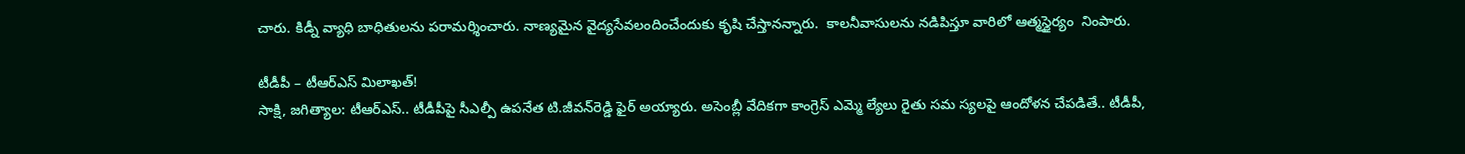చారు. కిడ్నీ వ్యాధి బాధితులను పరామర్శించారు. నాణ్యమైన వైద్యసేవలందించేందుకు కృషి చేస్తానన్నారు.  కాలనీవాసులను నడిపిస్తూ వారిలో ఆత్మస్థైర్యం  నింపారు.

టీడీపీ – టీఆర్‌ఎస్‌ మిలాఖత్‌!
సాక్షి, జగిత్యాల: టీఆర్‌ఎస్‌.. టీడీపీపై సీఎల్పీ ఉపనేత టి.జీవన్‌రెడ్డి ఫైర్‌ అయ్యారు. అసెంబ్లీ వేదికగా కాంగ్రెస్‌ ఎమ్మె ల్యేలు రైతు సమ స్యలపై ఆందోళన చేపడితే.. టీడీపీ,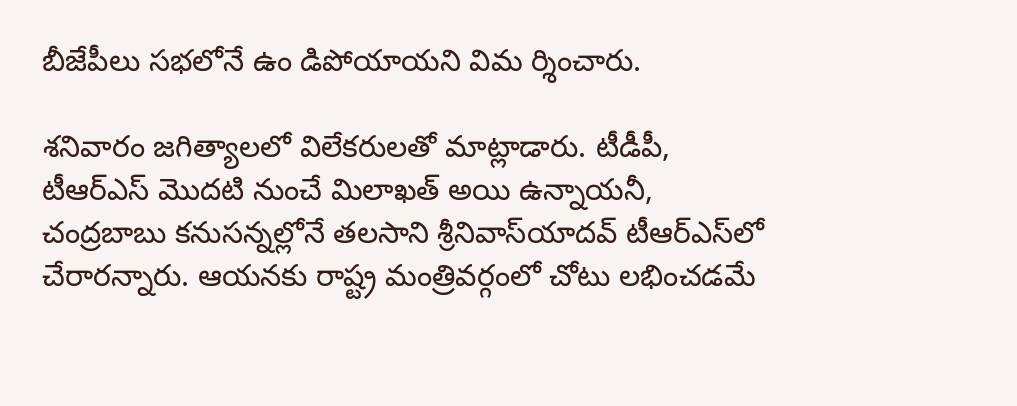బీజేపీలు సభలోనే ఉం డిపోయాయని విమ ర్శించారు.

శనివారం జగిత్యాలలో విలేకరులతో మాట్లాడారు. టీడీపీ, టీఆర్‌ఎస్‌ మొదటి నుంచే మిలాఖత్‌ అయి ఉన్నాయనీ, చంద్రబాబు కనుసన్నల్లోనే తలసాని శ్రీనివాస్‌యాదవ్‌ టీఆర్‌ఎస్‌లో చేరారన్నారు. ఆయనకు రాష్ట్ర మంత్రివర్గంలో చోటు లభించడమే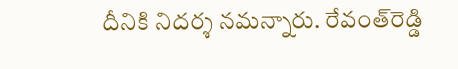దీనికి నిదర్శ నమన్నారు. రేవంత్‌రెడ్డి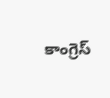కాంగ్రెస్‌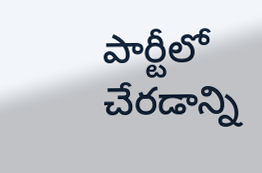పార్టీలో చేరడాన్ని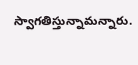స్వాగతిస్తున్నామన్నారు.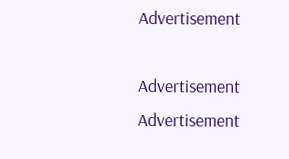Advertisement

Advertisement
Advertisement